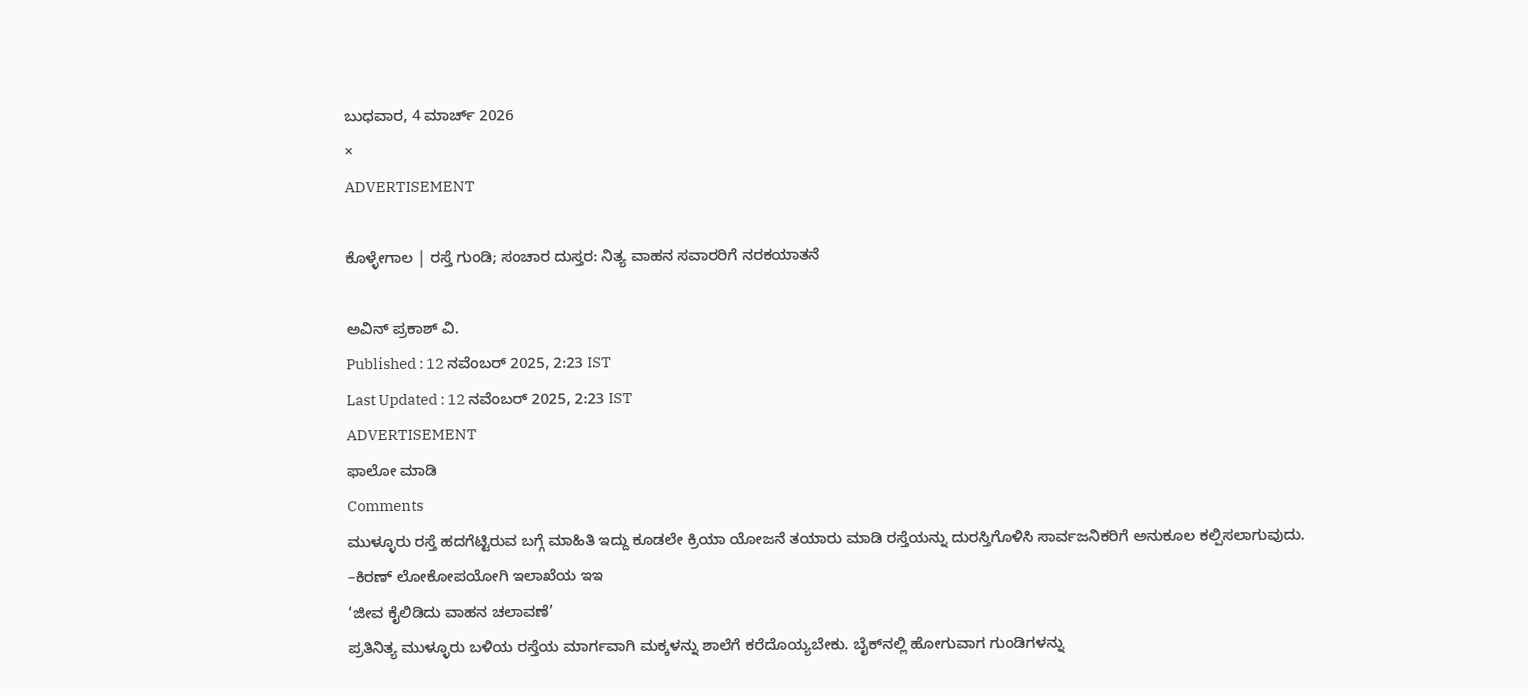ಬುಧವಾರ, 4 ಮಾರ್ಚ್ 2026
×
ADVERTISEMENT

ಕೊಳ್ಳೇಗಾಲ | ರಸ್ತೆ ಗುಂಡಿ; ಸಂಚಾರ ದುಸ್ತರ: ನಿತ್ಯ ವಾಹನ ಸವಾರರಿಗೆ ನರಕಯಾತನೆ

ಅವಿನ್ ಪ್ರಕಾಶ್ ವಿ.
Published : 12 ನವೆಂಬರ್ 2025, 2:23 IST
Last Updated : 12 ನವೆಂಬರ್ 2025, 2:23 IST
ADVERTISEMENT
ಫಾಲೋ ಮಾಡಿ
Comments
ಮುಳ್ಳೂರು ರಸ್ತೆ ಹದಗೆಟ್ಟಿರುವ ಬಗ್ಗೆ ಮಾಹಿತಿ ಇದ್ದು ಕೂಡಲೇ ಕ್ರಿಯಾ ಯೋಜನೆ ತಯಾರು ಮಾಡಿ ರಸ್ತೆಯನ್ನು ದುರಸ್ತಿಗೊಳಿಸಿ ಸಾರ್ವಜನಿಕರಿಗೆ ಅನುಕೂಲ ಕಲ್ಪಿಸಲಾಗುವುದು.
–ಕಿರಣ್ ಲೋಕೋಪಯೋಗಿ ಇಲಾಖೆಯ ಇಇ
‘ಜೀವ ಕೈಲಿಡಿದು ವಾಹನ ಚಲಾವಣೆ’
ಪ್ರತಿನಿತ್ಯ ಮುಳ್ಳೂರು ಬಳಿಯ ರಸ್ತೆಯ ಮಾರ್ಗವಾಗಿ ಮಕ್ಕಳನ್ನು ಶಾಲೆಗೆ ಕರೆದೊಯ್ಯಬೇಕು. ಬೈಕ್‌ನಲ್ಲಿ ಹೋಗುವಾಗ ಗುಂಡಿಗಳನ್ನು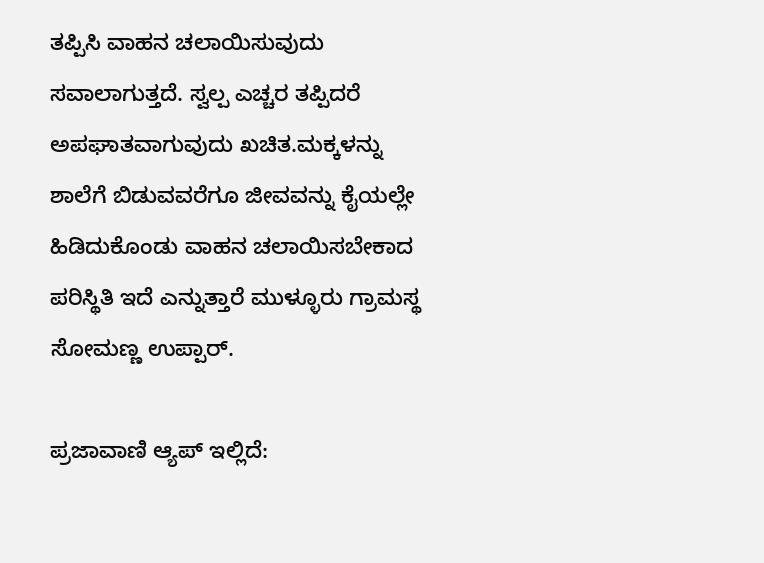ತಪ್ಪಿಸಿ ವಾಹನ ಚಲಾಯಿಸುವುದು ಸವಾಲಾಗುತ್ತದೆ. ಸ್ವಲ್ಪ ಎಚ್ಚರ ತಪ್ಪಿದರೆ ಅಪಘಾತವಾಗುವುದು ಖಚಿತ.ಮಕ್ಕಳನ್ನು ಶಾಲೆಗೆ ಬಿಡುವವರೆಗೂ ಜೀವವನ್ನು ಕೈಯಲ್ಲೇ ಹಿಡಿದುಕೊಂಡು ವಾಹನ ಚಲಾಯಿಸಬೇಕಾದ ಪರಿಸ್ಥಿತಿ ಇದೆ ಎನ್ನುತ್ತಾರೆ ಮುಳ್ಳೂರು ಗ್ರಾಮಸ್ಥ ಸೋಮಣ್ಣ ಉಪ್ಪಾರ್.

ಪ್ರಜಾವಾಣಿ ಆ್ಯಪ್ ಇಲ್ಲಿದೆ: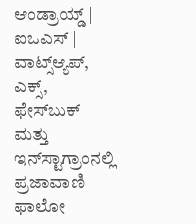ಆಂಡ್ರಾಯ್ಡ್ | ಐಒಎಸ್ | ವಾಟ್ಸ್ಆ್ಯಪ್, ಎಕ್ಸ್, ಫೇಸ್‌ಬುಕ್ ಮತ್ತು ಇನ್‌ಸ್ಟಾಗ್ರಾಂನಲ್ಲಿ ಪ್ರಜಾವಾಣಿ ಫಾಲೋ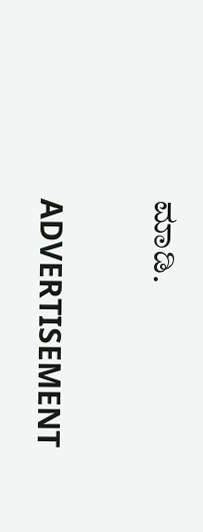ಮಾಡಿ.

ADVERTISEMENT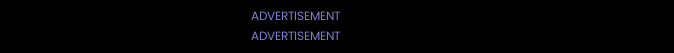ADVERTISEMENT
ADVERTISEMENT